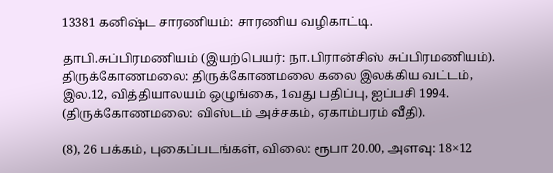13381 கனிஷ்ட சாரணியம்: சாரணிய வழிகாட்டி.

தாபி.சுப்பிரமணியம் (இயற்பெயர்: நா.பிரான்சிஸ் சுப்பிரமணியம்). திருக்கோணமலை: திருக்கோணமலை கலை இலக்கிய வட்டம், இல.12, வித்தியாலயம் ஒழுங்கை, 1வது பதிப்பு, ஐப்பசி 1994. (திருக்கோணமலை: விஸ்டம் அச்சகம், ஏகாம்பரம் வீதி).

(8), 26 பக்கம், புகைப்படங்கள், விலை: ரூபா 20.00, அளவு: 18×12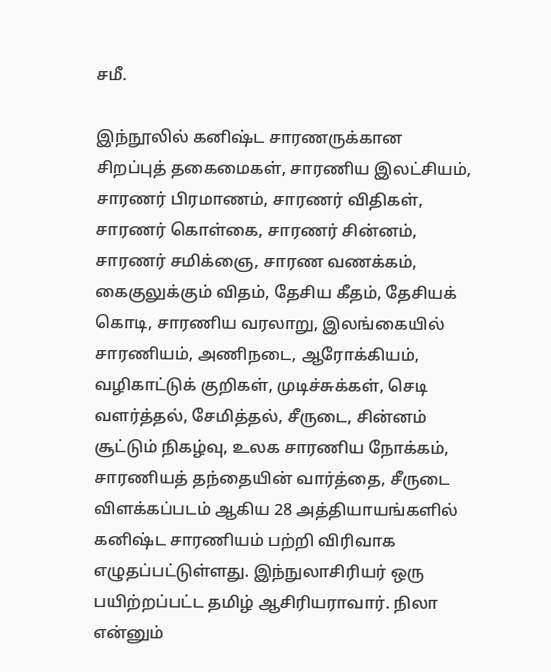சமீ.

இந்நூலில் கனிஷ்ட சாரணருக்கான சிறப்புத் தகைமைகள், சாரணிய இலட்சியம், சாரணர் பிரமாணம், சாரணர் விதிகள், சாரணர் கொள்கை, சாரணர் சின்னம், சாரணர் சமிக்ஞை, சாரண வணக்கம், கைகுலுக்கும் விதம், தேசிய கீதம், தேசியக் கொடி, சாரணிய வரலாறு, இலங்கையில் சாரணியம், அணிநடை, ஆரோக்கியம், வழிகாட்டுக் குறிகள், முடிச்சுக்கள், செடி வளர்த்தல், சேமித்தல், சீருடை, சின்னம் சூட்டும் நிகழ்வு, உலக சாரணிய நோக்கம், சாரணியத் தந்தையின் வார்த்தை, சீருடை விளக்கப்படம் ஆகிய 28 அத்தியாயங்களில் கனிஷ்ட சாரணியம் பற்றி விரிவாக எழுதப்பட்டுள்ளது. இந்நுலாசிரியர் ஒரு பயிற்றப்பட்ட தமிழ் ஆசிரியராவார். நிலா என்னும்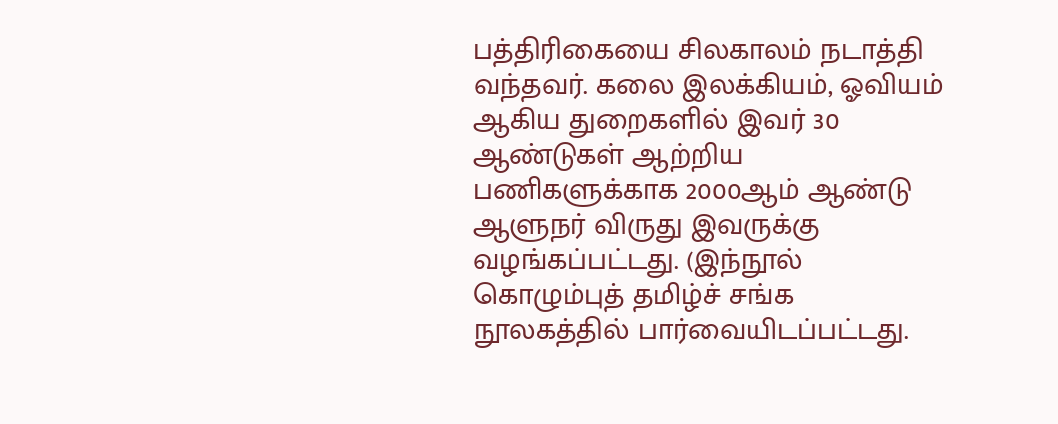பத்திரிகையை சிலகாலம் நடாத்தி வந்தவர். கலை இலக்கியம், ஓவியம் ஆகிய துறைகளில் இவர் 30 ஆண்டுகள் ஆற்றிய பணிகளுக்காக 2000ஆம் ஆண்டு ஆளுநர் விருது இவருக்கு வழங்கப்பட்டது. (இந்நூல் கொழும்புத் தமிழ்ச் சங்க நூலகத்தில் பார்வையிடப்பட்டது.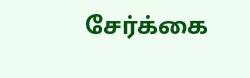சேர்க்கை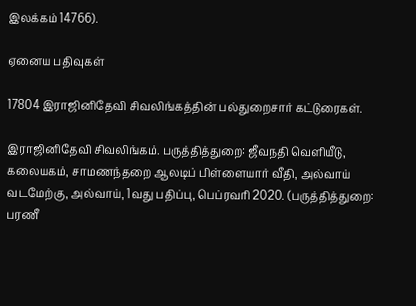இலக்கம் 14766).

ஏனைய பதிவுகள்

17804 இராஜினிதேவி சிவலிங்கத்தின் பல்துறைசார் கட்டுரைகள்.

இராஜினிதேவி சிவலிங்கம். பருத்தித்துறை: ஜீவநதி வெளியீடு, கலையகம், சாமணந்தறை ஆலடிப் பிள்ளையார் வீதி, அல்வாய் வடமேற்கு, அல்வாய், 1வது பதிப்பு, பெப்ரவரி 2020. (பருத்தித்துறை: பரணீ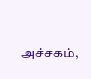அச்சகம்,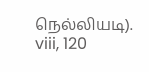நெல்லியடி). viii, 120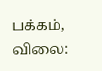பக்கம், விலை: